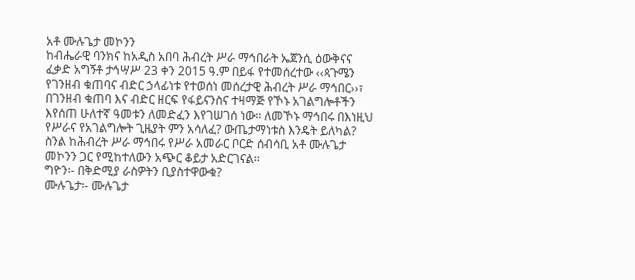አቶ ሙሉጌታ መኮንን
ከብሔራዊ ባንክና ከአዲስ አበባ ሕብረት ሥራ ማኅበራት ኤጀንሲ ዕውቅናና ፈቃድ አግኝቶ ታኅሣሥ 23 ቀን 2015 ዓ.ም በይፋ የተመሰረተው ‹‹ጳጉሜን የገንዘብ ቁጠባና ብድር ኃላፊነቱ የተወሰነ መሰረታዊ ሕብረት ሥራ ማኅበር››፣ በገንዘብ ቁጠባ እና ብድር ዘርፍ የፋይናንስና ተዛማጅ የኾኑ አገልግሎቶችን እየሰጠ ሁለተኛ ዓመቱን ለመድፈን እየገሠገሰ ነው፡፡ ለመኾኑ ማኅበሩ በእነዚህ የሥራና የአገልግሎት ጊዜያት ምን አሳለፈ? ውጤታማነቱስ እንዴት ይለካል? ስንል ከሕብረት ሥራ ማኅበሩ የሥራ አመራር ቦርድ ሰብሳቢ አቶ ሙሉጌታ መኮንን ጋር የሚከተለውን አጭር ቆይታ አድርገናል፡፡
ግዮን፡- በቅድሚያ ራስዎትን ቢያስተዋውቁ?
ሙሉጌታ፡- ሙሉጌታ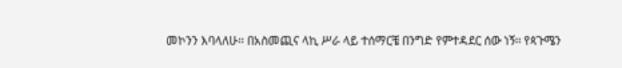መኮንን እባላለሁ፡፡ በአስመጪና ላኪ ሥራ ላይ ተሰማርቼ በንግድ የምተዳደር ሰው ነኝ፡፡ የጳጉሜን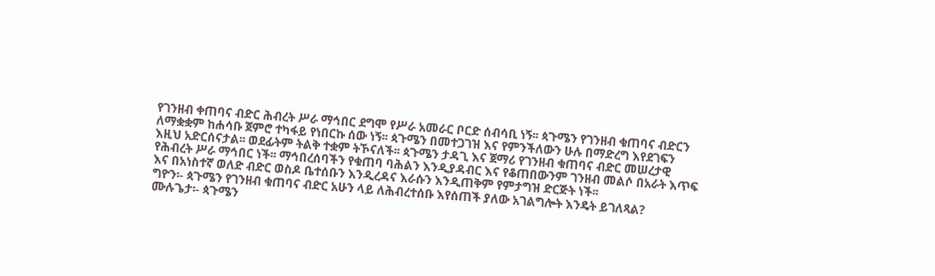የገንዘብ ቀጠባና ብድር ሕብረት ሥራ ማኅበር ደግሞ የሥራ አመራር ቦርድ ሰብሳቢ ነኝ፡፡ ጳጉሜን የገንዘብ ቁጠባና ብድርን ለማቋቋም ከሐሳቡ ጀምሮ ተካፋይ የነበርኩ ሰው ነኝ፡፡ ጳጉሜን በመተጋገዝ እና የምንችለውን ሁሉ በማድረግ እየደገፍን እዚህ አድርሰናታል፡፡ ወደፊትም ትልቅ ተቋም ትኾናለች፡፡ ጳጉሜን ታዳጊ እና ጀማሪ የገንዘብ ቁጠባና ብድር መሠረታዊ የሕብረት ሥራ ማኅበር ነች፡፡ ማኅበረሰባችን የቁጠባ ባሕልን እንዲያዳብር እና የቆጠበውንም ገንዘብ መልሶ በአራት እጥፍ እና በአነስተኛ ወለድ ብድር ወስዶ ቤተሰቡን እንዲረዳና እራሱን እንዲጠቅም የምታግዝ ድርጅት ነች፡፡
ግዮን፡- ጳጉሜን የገንዘብ ቁጠባና ብድር አሁን ላይ ለሕብረተሰቡ እየሰጠች ያለው አገልግሎት እንዴት ይገለጻል?
ሙሉጌታ፡- ጳጉሜን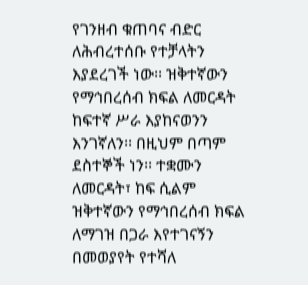የገንዘብ ቁጠባና ብድር ለሕብረተሰቡ የተቻላትን እያደረገች ነው፡፡ ዝቅተኛውን የማኅበረሰብ ክፍል ለመርዳት ከፍተኛ ሥራ እያከናወንን እንገኛለን፡፡ በዚህም በጣም ደስተኞች ነን፡፡ ተቋሙን ለመርዳት፣ ከፍ ሲልም ዝቅተኛውን የማኅበረሰብ ክፍል ለማገዝ በጋራ እየተገናኝን በመወያየት የተሻለ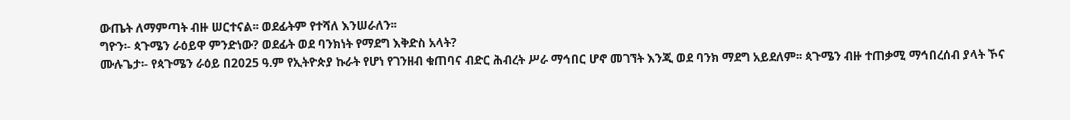ውጤት ለማምጣት ብዙ ሠርተናል፡፡ ወደፊትም የተሻለ እንሠራለን፡፡
ግዮን፡- ጳጉሜን ራዕይዋ ምንድነው? ወደፊት ወደ ባንክነት የማደግ እቅድስ አላት?
ሙሉጌታ፡- የጳጉሜን ራዕይ በ2025 ዓ.ም የኢትዮጵያ ኩራት የሆነ የገንዘብ ቁጠባና ብድር ሕብረት ሥራ ማኅበር ሆኖ መገኘት እንጂ ወደ ባንክ ማደግ አይደለም፡፡ ጳጉሜን ብዙ ተጠቃሚ ማኅበረሰብ ያላት ኾና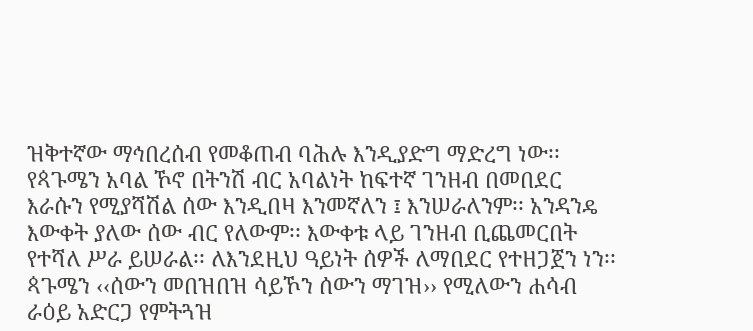ዝቅተኛው ማኅበረሰብ የመቆጠብ ባሕሉ እንዲያድግ ማድረግ ነው፡፡ የጳጉሜን አባል ኾኖ በትንሽ ብር አባልነት ከፍተኛ ገንዘብ በመበደር እራሱን የሚያሻሽል ሰው እንዲበዛ እንመኛለን ፤ እንሠራለንም፡፡ አንዳንዴ እውቀት ያለው ሰው ብር የለውም፡፡ እውቀቱ ላይ ገንዘብ ቢጨመርበት የተሻለ ሥራ ይሠራል፡፡ ለእንደዚህ ዓይነት ሰዎች ለማበደር የተዘጋጀን ነን፡፡ ጳጉሜን ‹‹ሰውን መበዝበዝ ሳይኾን ሰውን ማገዝ›› የሚለውን ሐሳብ ራዕይ አድርጋ የምትጓዝ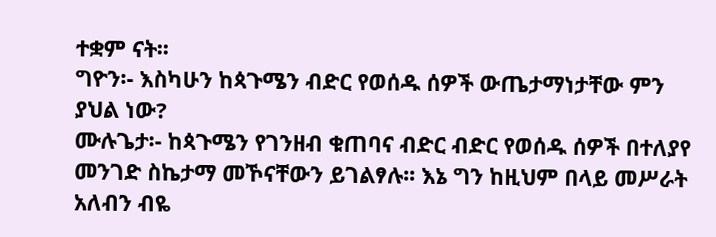ተቋም ናት፡፡
ግዮን፡- እስካሁን ከጳጉሜን ብድር የወሰዱ ሰዎች ውጤታማነታቸው ምን ያህል ነው?
ሙሉጌታ፡- ከጳጉሜን የገንዘብ ቁጠባና ብድር ብድር የወሰዱ ሰዎች በተለያየ መንገድ ስኬታማ መኾናቸውን ይገልፃሉ፡፡ እኔ ግን ከዚህም በላይ መሥራት አለብን ብዬ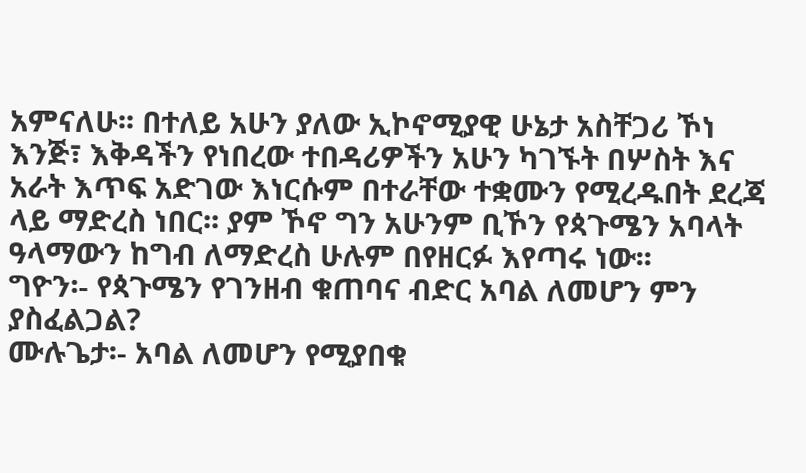አምናለሁ፡፡ በተለይ አሁን ያለው ኢኮኖሚያዊ ሁኔታ አስቸጋሪ ኾነ እንጅ፣ እቅዳችን የነበረው ተበዳሪዎችን አሁን ካገኙት በሦስት እና አራት እጥፍ አድገው እነርሱም በተራቸው ተቋሙን የሚረዱበት ደረጃ ላይ ማድረስ ነበር፡፡ ያም ኾኖ ግን አሁንም ቢኾን የጳጉሜን አባላት ዓላማውን ከግብ ለማድረስ ሁሉም በየዘርፉ እየጣሩ ነው፡፡
ግዮን፡- የጳጉሜን የገንዘብ ቁጠባና ብድር አባል ለመሆን ምን ያስፈልጋል?
ሙሉጌታ፡- አባል ለመሆን የሚያበቁ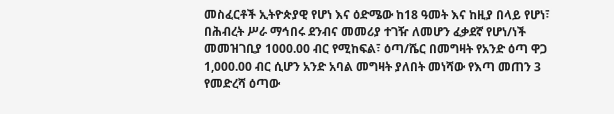መስፈርቶች ኢትዮጵያዊ የሆነ እና ዕድሜው ከ18 ዓመት እና ከዚያ በላይ የሆነ፣ በሕብረት ሥራ ማኅበሩ ደንብና መመሪያ ተገዥ ለመሆን ፈቃደኛ የሆነ/ነች መመዝገቢያ 1000.00 ብር የሚከፍል፣ ዕጣ/ሼር በመግዛት የአንድ ዕጣ ዋጋ 1,000.00 ብር ሲሆን አንድ አባል መግዛት ያለበት መነሻው የእጣ መጠን 3 የመድረሻ ዕጣው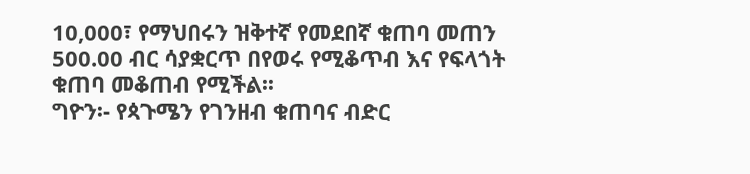10,000፣ የማህበሩን ዝቅተኛ የመደበኛ ቁጠባ መጠን 500.00 ብር ሳያቋርጥ በየወሩ የሚቆጥብ እና የፍላጎት ቁጠባ መቆጠብ የሚችል፡፡
ግዮን፡- የጳጉሜን የገንዘብ ቁጠባና ብድር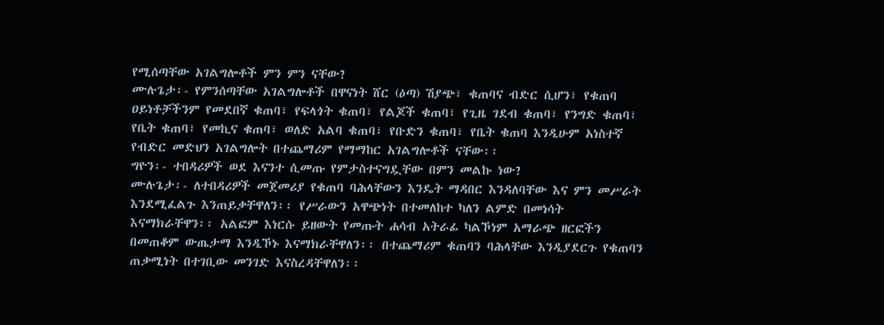የሚሰጣቸው አገልግሎቶች ምን ምን ናቸው?
ሙሉጌታ፡- የምንሰጣቸው አገልግሎቶች በዋናነት ሸር (ዕጣ) ሽያጭ፣ ቁጠባና ብድር ሲሆን፣ የቁጠባ ዐይነቶቻችንም የመደበኛ ቁጠባ፣ የፍላጎት ቁጠባ፣ የልጆች ቁጠባ፣ የጊዜ ገደብ ቁጠባ፣ የንግድ ቁጠባ፣ የቤት ቁጠባ፣ የመኪና ቁጠባ፣ ወለድ አልባ ቁጠባ፣ የቡድን ቁጠባ፣ የቤት ቁጠባ እንዲሁም አነስተኛ የብድር መድህን አገልግሎት በተጨማሪም የማማከር አገልግሎቶች ናቸው፡፡
ግዮን፡- ተበዳሪዎች ወደ እናንተ ሲመጡ የምታስተናግዷቸው በምን መልኩ ነው?
ሙሉጌታ፡- ለተበዳሪዎች መጀመሪያ የቁጠባ ባሕላቸውን እንዴት ማዳበር እንዳለባቸው እና ምን መሥራት እንደሚፈልጉ እንጠይቃቸዋለን፡፡ የሥራውን አዋጭነት በተመለከተ ካለን ልምድ በመነሳት እናማክራቸዋን፡፡ አልፎም እነርሱ ይዘውት የመጡት ሐሳብ አትራፊ ካልኾነም አማራጭ ዘርፎችን በመጠቆም ውጤታማ እንዲኾኑ እናማክራቸዋለን፡፡ በተጨማሪም ቁጠባን ባሕላቸው እንዲያደርጉ የቁጠባን ጠቃሚነት በተገቢው መንገድ እናስረዳቸዋለን፡፡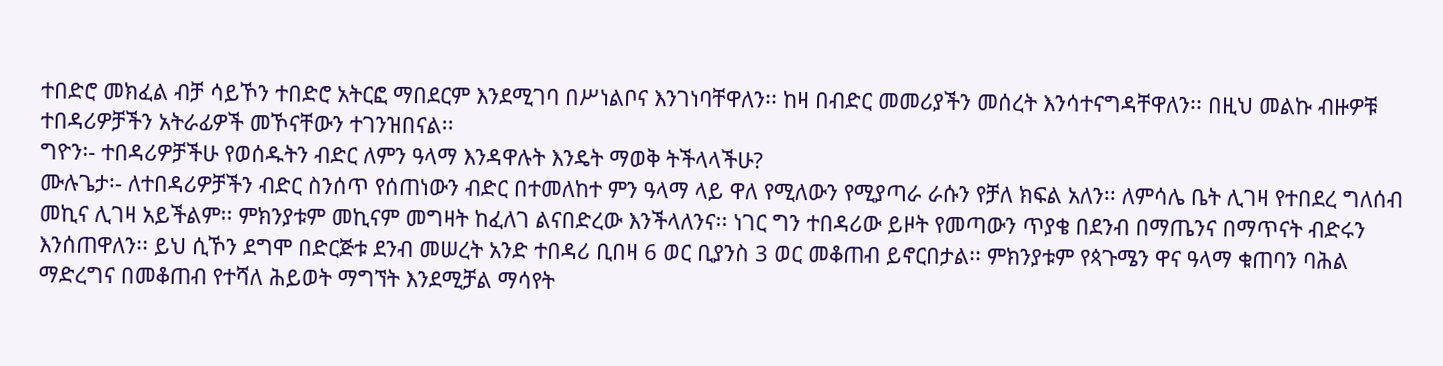ተበድሮ መክፈል ብቻ ሳይኾን ተበድሮ አትርፎ ማበደርም እንደሚገባ በሥነልቦና እንገነባቸዋለን፡፡ ከዛ በብድር መመሪያችን መሰረት እንሳተናግዳቸዋለን፡፡ በዚህ መልኩ ብዙዎቹ ተበዳሪዎቻችን አትራፊዎች መኾናቸውን ተገንዝበናል፡፡
ግዮን፡- ተበዳሪዎቻችሁ የወሰዱትን ብድር ለምን ዓላማ እንዳዋሉት እንዴት ማወቅ ትችላላችሁ?
ሙሉጌታ፡- ለተበዳሪዎቻችን ብድር ስንሰጥ የሰጠነውን ብድር በተመለከተ ምን ዓላማ ላይ ዋለ የሚለውን የሚያጣራ ራሱን የቻለ ክፍል አለን፡፡ ለምሳሌ ቤት ሊገዛ የተበደረ ግለሰብ መኪና ሊገዛ አይችልም፡፡ ምክንያቱም መኪናም መግዛት ከፈለገ ልናበድረው እንችላለንና፡፡ ነገር ግን ተበዳሪው ይዞት የመጣውን ጥያቄ በደንብ በማጤንና በማጥናት ብድሩን እንሰጠዋለን፡፡ ይህ ሲኾን ደግሞ በድርጅቱ ደንብ መሠረት አንድ ተበዳሪ ቢበዛ 6 ወር ቢያንስ 3 ወር መቆጠብ ይኖርበታል፡፡ ምክንያቱም የጳጉሜን ዋና ዓላማ ቁጠባን ባሕል ማድረግና በመቆጠብ የተሻለ ሕይወት ማግኘት እንደሚቻል ማሳየት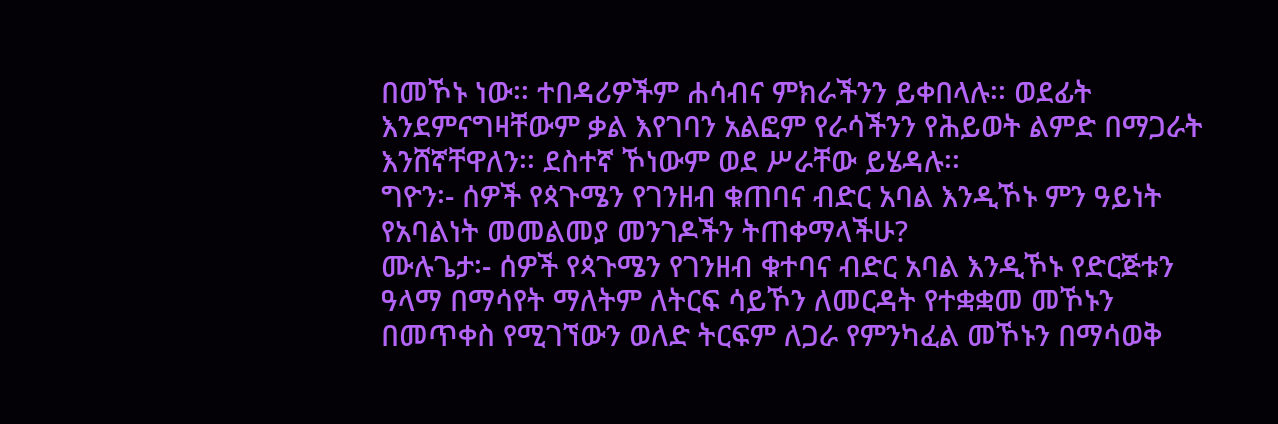በመኾኑ ነው፡፡ ተበዳሪዎችም ሐሳብና ምክራችንን ይቀበላሉ፡፡ ወደፊት እንደምናግዛቸውም ቃል እየገባን አልፎም የራሳችንን የሕይወት ልምድ በማጋራት እንሸኛቸዋለን፡፡ ደስተኛ ኾነውም ወደ ሥራቸው ይሄዳሉ፡፡
ግዮን፡- ሰዎች የጳጉሜን የገንዘብ ቁጠባና ብድር አባል እንዲኾኑ ምን ዓይነት የአባልነት መመልመያ መንገዶችን ትጠቀማላችሁ?
ሙሉጌታ፡- ሰዎች የጳጉሜን የገንዘብ ቁተባና ብድር አባል እንዲኾኑ የድርጅቱን ዓላማ በማሳየት ማለትም ለትርፍ ሳይኾን ለመርዳት የተቋቋመ መኾኑን በመጥቀስ የሚገኘውን ወለድ ትርፍም ለጋራ የምንካፈል መኾኑን በማሳወቅ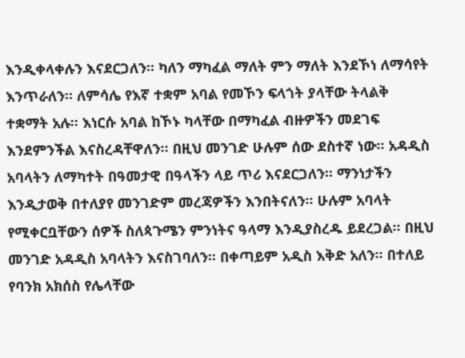እንዲቀላቀሉን እናደርጋለን፡፡ ካለን ማካፈል ማለት ምን ማለት እንደኾነ ለማሳየት እንጥራለን፡፡ ለምሳሌ የእኛ ተቋም አባል የመኾን ፍላጎት ያላቸው ትላልቅ ተቋማት አሉ፡፡ እነርሱ አባል ከኾኑ ካላቸው በማካፈል ብዙዎችን መደገፍ እንደምንችል እናስረዳቸዋለን፡፡ በዚህ መንገድ ሁሉም ሰው ደስተኛ ነው፡፡ አዳዲስ አባላትን ለማካተት በዓመታዊ በዓላችን ላይ ጥሪ እናደርጋለን፡፡ ማንነታችን እንዲታወቅ በተለያየ መንገድም መረጃዎችን እንበትናለን፡፡ ሁሉም አባላት የሚቀርቧቸውን ሰዎች ስለጳጉሜን ምንነትና ዓላማ እንዲያስረዱ ይደረጋል፡፡ በዚህ መንገድ አዳዲስ አባላትን እናስገባለን፡፡ በቀጣይም አዲስ እቅድ አለን፡፡ በተለይ የባንክ አክሰስ የሌላቸው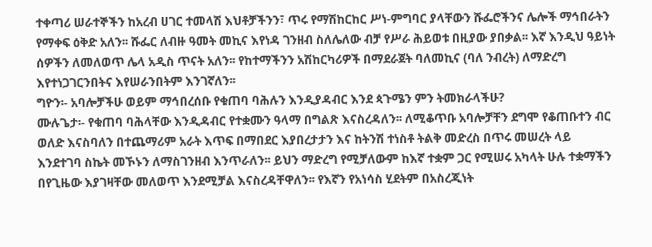ተቀጣሪ ሠራተኞችን ከአረብ ሀገር ተመላሽ እህቶቻችንን፣ ጥሩ የማሽከርከር ሥነ-ምግባር ያላቸውን ሹፌሮችንና ሌሎች ማኅበራትን የማቀፍ ዕቅድ አለን፡፡ ሹፌር ለብዙ ዓመት መኪና እየነዳ ገንዘብ ስለሌለው ብቻ የሥራ ሕይወቱ በዚያው ያበቃል፡፡ እኛ እንዲህ ዓይነት ሰዎችን ለመለወጥ ሌላ አዲስ ጥናት አለን፡፡ የከተማችንን አሽከርካሪዎች በማደራጀት ባለመኪና (ባለ ንብረት) ለማድረግ እየተነጋገርንበትና እየሠራንበትም እንገኛለን፡፡
ግዮን፡- አባሎቻችሁ ወይም ማኅበረሰቡ የቁጠባ ባሕሉን እንዲያዳብር እንደ ጳጉሜን ምን ትመክራላችሁ?
ሙሉጌታ፡- የቁጠባ ባሕላቸው እንዲዳብር የተቋሙን ዓላማ በግልጽ እናስረዳለን፡፡ ለሚቆጥቡ አባሎቻቸን ደግሞ የቆጠቡተን ብር ወለድ እናስባለን በተጨማሪም አራት እጥፍ በማበደር እያበረታታን እና ከትንሽ ተነስቶ ትልቅ መድረስ በጥሩ መሠረት ላይ እንደተገባ ስኬት መኾኑን ለማስገንዘብ እንጥራለን፡፡ ይህን ማድረግ የሚቻለውም ከእኛ ተቋም ጋር የሚሠሩ አካላት ሁሉ ተቋማችን በየጊዜው እያገዛቸው መለወጥ እንደሚቻል እናስረዳቸዋለን፡፡ የእኛን የአነሳስ ሂደትም በአስረጂነት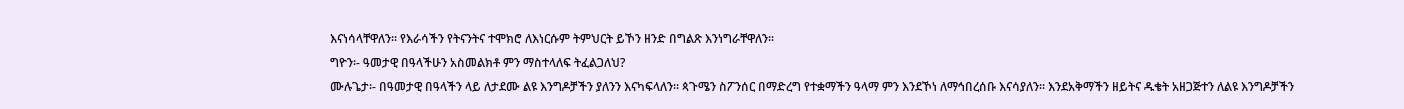እናነሳላቸዋለን፡፡ የእራሳችን የትናንትና ተሞክሮ ለእነርሱም ትምህርት ይኾን ዘንድ በግልጽ እንነግራቸዋለን፡፡
ግዮን፡- ዓመታዊ በዓላችሁን አስመልክቶ ምን ማስተላለፍ ትፈልጋለህ?
ሙሉጌታ፡- በዓመታዊ በዓላችን ላይ ለታደሙ ልዩ እንግዶቻችን ያለንን እናካፍላለን፡፡ ጳጉሜን ስፖንሰር በማድረግ የተቋማችን ዓላማ ምን እንደኾነ ለማኅበረሰቡ እናሳያለን፡፡ እንደአቅማችን ዘይትና ዱቄት አዘጋጅተን ለልዩ እንግዶቻችን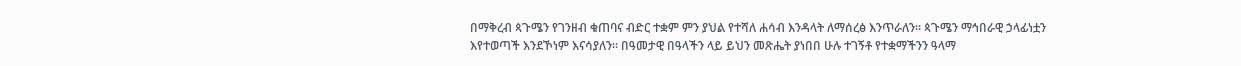በማቅረብ ጳጉሜን የገንዘብ ቁጠባና ብድር ተቋም ምን ያህል የተሻለ ሐሳብ እንዳላት ለማሰረፅ እንጥራለን፡፡ ጳጉሜን ማኅበራዊ ኃላፊነቷን እየተወጣች እንደኾነም እናሳያለን፡፡ በዓመታዊ በዓላችን ላይ ይህን መጽሔት ያነበበ ሁሉ ተገኝቶ የተቋማችንን ዓላማ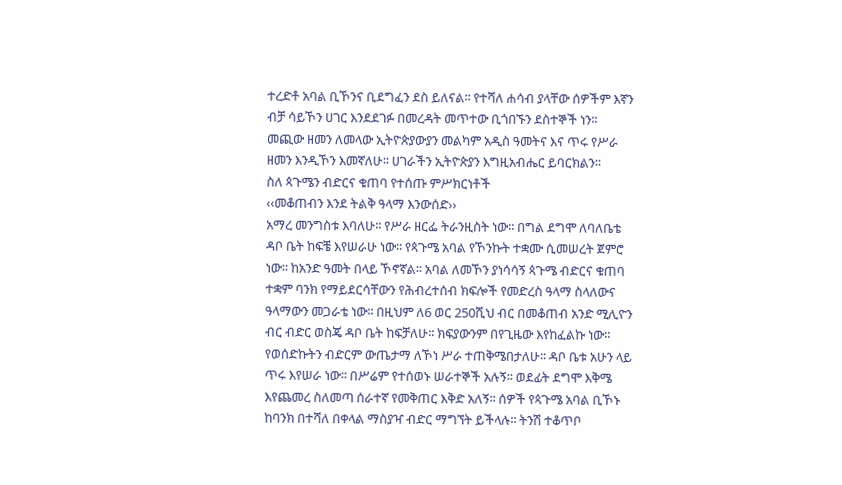ተረድቶ አባል ቢኾንና ቢደግፈን ደስ ይለናል፡፡ የተሻለ ሐሳብ ያላቸው ሰዎችም እኛን ብቻ ሳይኾን ሀገር እንደደገፉ በመረዳት መጥተው ቢጎበኙን ደስተኞች ነን፡፡ መጪው ዘመን ለመላው ኢትዮጵያውያን መልካም አዲስ ዓመትና እና ጥሩ የሥራ ዘመን እንዲኾን እመኛለሁ፡፡ ሀገራችን ኢትዮጵያን እግዚአብሔር ይባርክልን፡፡
ስለ ጳጉሜን ብድርና ቁጠባ የተሰጡ ምሥክርነቶች
‹‹መቆጠብን እንደ ትልቅ ዓላማ እንውሰድ››
አማረ መንግስቱ እባለሁ፡፡ የሥራ ዘርፌ ትራንዚስት ነው፡፡ በግል ደግሞ ለባለቤቴ ዳቦ ቤት ከፍቼ እየሠራሁ ነው፡፡ የጳጉሜ አባል የኾንኩት ተቋሙ ሲመሠረት ጀምሮ ነው፡፡ ከአንድ ዓመት በላይ ኾኖኛል፡፡ አባል ለመኾን ያነሳሳኝ ጳጉሜ ብድርና ቁጠባ ተቋም ባንክ የማይደርሳቸውን የሕብረተሰብ ክፍሎች የመድረስ ዓላማ ስላለውና ዓላማውን መጋራቴ ነው፡፡ በዚህም ለ6 ወር 250ሺህ ብር በመቆጠብ አንድ ሚሊዮን ብር ብድር ወስጄ ዳቦ ቤት ከፍቻለሁ፡፡ ክፍያውንም በየጊዜው እየከፈልኩ ነው፡፡ የወሰድኩትን ብድርም ውጤታማ ለኾነ ሥራ ተጠቅሜበታለሁ፡፡ ዳቦ ቤቱ አሁን ላይ ጥሩ እየሠራ ነው፡፡ በሥሬም የተሰወኑ ሠራተኞች አሉኝ፡፡ ወደፊት ደግሞ እቅሜ እየጨመረ ስለመጣ ሰራተኛ የመቅጠር እቅድ አለኝ፡፡ ሰዎች የጳጉሜ አባል ቢኾኑ ከባንክ በተሻለ በቀላል ማስያዣ ብድር ማግኘት ይችላሉ፡፡ ትንሽ ተቆጥቦ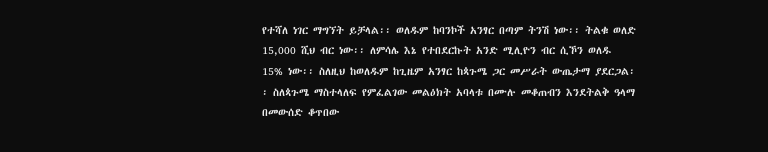የተሻለ ነገር ማግኘት ይቻላል፡፡ ወለዱም ከባንኮች አንፃር በጣም ትንሽ ነው፡፡ ትልቁ ወለድ 15,000 ሺህ ብር ነው፡፡ ለምሳሌ እኔ የተበደርኩት አንድ ሚሊዮን ብር ሲኾን ወለዱ 15% ነው፡፡ ስለዚህ ከወለዱም ከጊዜም አንፃር ከጳጉሜ ጋር መሥራት ውጤታማ ያደርጋል፡፡ ስለጳጉሜ ማስተላለፍ የምፈልገው መልዕክት አባላቱ በሙሉ መቆጠብን እንደትልቅ ዓላማ በመውሰድ ቆጥበው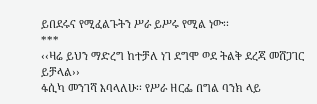ይበደሩና የሚፈልጉትን ሥራ ይሥሩ የሚል ነው፡፡
***
‹‹ዛሬ ይህን ማድረግ ከተቻለ ነገ ደግሞ ወደ ትልቅ ደረጃ መሸጋገር ይቻላል››
ፋሲካ መንገሻ እባላለሁ፡፡ የሥራ ዘርፌ በግል ባንክ ላይ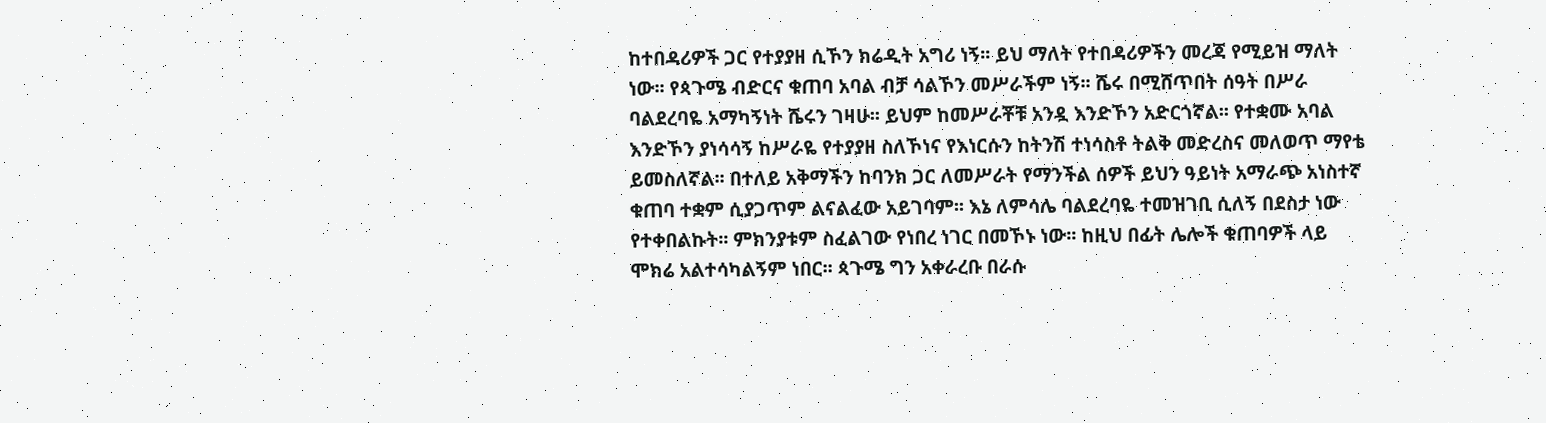ከተበዳሪዎች ጋር የተያያዘ ሲኾን ክሬዲት አግሪ ነኝ፡፡ ይህ ማለት የተበዳሪዎችን መረጃ የሚይዝ ማለት ነው፡፡ የጳጉሜ ብድርና ቁጠባ አባል ብቻ ሳልኾን መሥራችም ነኝ፡፡ ሼሩ በሚሸጥበት ሰዓት በሥራ ባልደረባዬ አማካኝነት ሼሩን ገዛሁ፡፡ ይህም ከመሥራቾቹ አንዷ እንድኾን አድርጎኛል፡፡ የተቋሙ አባል እንድኾን ያነሳሳኝ ከሥራዬ የተያያዘ ስለኾነና የእነርሱን ከትንሽ ተነሳስቶ ትልቅ መድረስና መለወጥ ማየቴ ይመስለኛል፡፡ በተለይ አቅማችን ከባንክ ጋር ለመሥራት የማንችል ሰዎች ይህን ዓይነት አማራጭ አነስተኛ ቁጠባ ተቋም ሲያጋጥም ልናልፈው አይገባም፡፡ እኔ ለምሳሌ ባልደረባዬ ተመዝገቢ ሲለኝ በደስታ ነው የተቀበልኩት፡፡ ምክንያቱም ስፈልገው የነበረ ነገር በመኾኑ ነው፡፡ ከዚህ በፊት ሌሎች ቁጠባዎች ላይ ሞክሬ አልተሳካልኝም ነበር፡፡ ጳጉሜ ግን አቀራረቡ በራሱ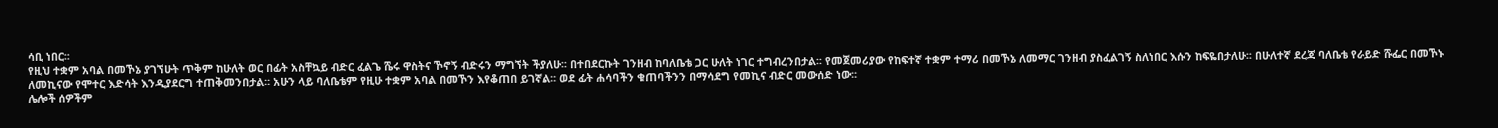ሳቢ ነበር፡፡
የዚህ ተቋም አባል በመኾኔ ያገኘሁት ጥቅም ከሁለት ወር በፊት አስቸኳይ ብድር ፈልጌ ሼሩ ዋስትና ኾኖኝ ብድሩን ማግኘት ችያለሁ፡፡ በተበደርኩት ገንዘብ ከባለቤቴ ጋር ሁለት ነገር ተግብረንበታል፡፡ የመጀመሪያው የከፍተኛ ተቋም ተማሪ በመኾኔ ለመማር ገንዘብ ያስፈልገኝ ስለነበር እሱን ከፍዬበታለሁ፡፡ በሁለተኛ ደረጃ ባለቤቴ የራይድ ሹፌር በመኾኑ ለመኪናው የሞተር እድሳት እንዲያደርግ ተጠቅመንበታል፡፡ አሁን ላይ ባለቤቴም የዚሁ ተቋም አባል በመኾን እየቆጠበ ይገኛል፡፡ ወደ ፊት ሐሳባችን ቁጠባችንን በማሳደግ የመኪና ብድር መውሰድ ነው፡፡
ሌሎች ሰዎችም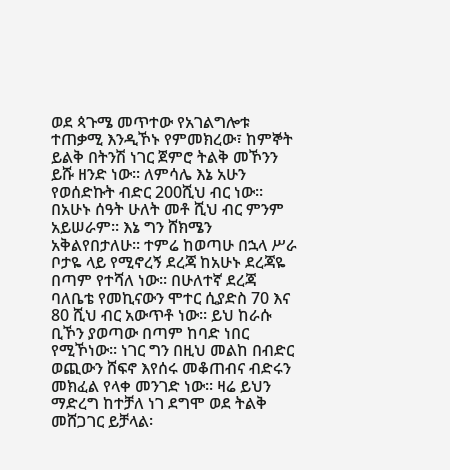ወደ ጳጉሜ መጥተው የአገልግሎቱ ተጠቃሚ እንዲኾኑ የምመክረው፣ ከምኞት ይልቅ በትንሽ ነገር ጀምሮ ትልቅ መኾንን ይሹ ዘንድ ነው፡፡ ለምሳሌ እኔ አሁን የወሰድኩት ብድር 200ሺህ ብር ነው፡፡ በአሁኑ ሰዓት ሁለት መቶ ሺህ ብር ምንም አይሠራም፡፡ እኔ ግን ሸክሜን አቅልየበታለሁ፡፡ ተምሬ ከወጣሁ በኋላ ሥራ ቦታዬ ላይ የሚኖረኝ ደረጃ ከአሁኑ ደረጃዬ በጣም የተሻለ ነው፡፡ በሁለተኛ ደረጃ ባለቤቴ የመኪናውን ሞተር ሲያድስ 70 እና 80 ሺህ ብር አውጥቶ ነው፡፡ ይህ ከራሱ ቢኾን ያወጣው በጣም ከባድ ነበር የሚኾነው፡፡ ነገር ግን በዚህ መልከ በብድር ወጪውን ሸፍኖ እየሰሩ መቆጠብና ብድሩን መክፈል የላቀ መንገድ ነው፡፡ ዛሬ ይህን ማድረግ ከተቻለ ነገ ደግሞ ወደ ትልቅ መሸጋገር ይቻላል፡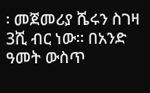፡ መጀመሪያ ሼሩን ስገዛ 3ሺ ብር ነው፡፡ በአንድ ዓመት ውስጥ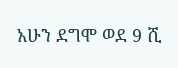አሁን ደግሞ ወደ 9 ሺ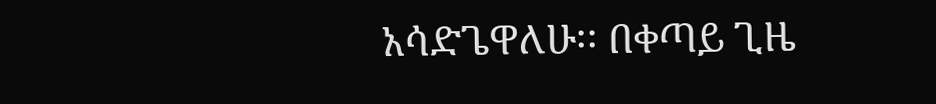አሳድጌዋለሁ፡፡ በቀጣይ ጊዜ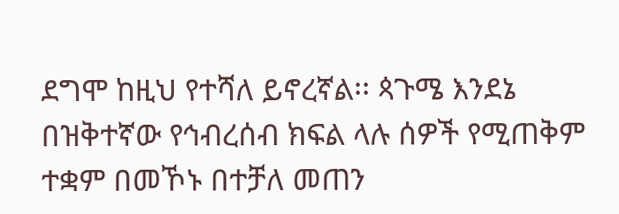ደግሞ ከዚህ የተሻለ ይኖረኛል፡፡ ጳጉሜ እንደኔ በዝቅተኛው የኅብረሰብ ክፍል ላሉ ሰዎች የሚጠቅም ተቋም በመኾኑ በተቻለ መጠን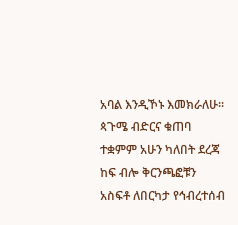አባል እንዲኾኑ እመክራለሁ፡፡ ጳጉሜ ብድርና ቁጠባ ተቋምም አሁን ካለበት ደረጃ ከፍ ብሎ ቅርንጫፎቹን አስፍቶ ለበርካታ የኅብረተሰብ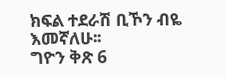ክፍል ተደራሽ ቢኾን ብዬ እመኛለሁ፡፡
ግዮን ቅጽ 6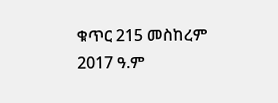ቁጥር 215 መስከረም 2017 ዓ.ም